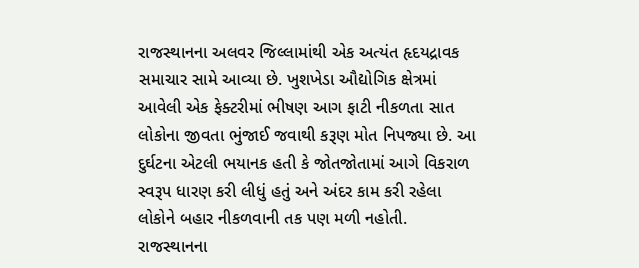રાજસ્થાનના અલવર જિલ્લામાંથી એક અત્યંત હૃદયદ્રાવક સમાચાર સામે આવ્યા છે. ખુશખેડા ઔદ્યોગિક ક્ષેત્રમાં આવેલી એક ફેક્ટરીમાં ભીષણ આગ ફાટી નીકળતા સાત લોકોના જીવતા ભુંજાઈ જવાથી કરૂણ મોત નિપજ્યા છે. આ દુર્ઘટના એટલી ભયાનક હતી કે જોતજોતામાં આગે વિકરાળ સ્વરૂપ ધારણ કરી લીધું હતું અને અંદર કામ કરી રહેલા લોકોને બહાર નીકળવાની તક પણ મળી નહોતી.
રાજસ્થાનના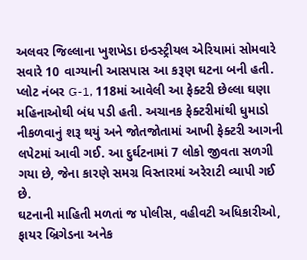અલવર જિલ્લાના ખુશખેડા ઇન્ડસ્ટ્રીયલ એરિયામાં સોમવારે સવારે 10 વાગ્યાની આસપાસ આ કરૂણ ઘટના બની હતી. પ્લોટ નંબર G-1, 118માં આવેલી આ ફેક્ટરી છેલ્લા ઘણા મહિનાઓથી બંધ પડી હતી. અચાનક ફેક્ટરીમાંથી ધુમાડો નીકળવાનું શરૂ થયું અને જોતજોતામાં આખી ફેક્ટરી આગની લપેટમાં આવી ગઈ. આ દુર્ઘટનામાં 7 લોકો જીવતા સળગી ગયા છે, જેના કારણે સમગ્ર વિસ્તારમાં અરેરાટી વ્યાપી ગઈ છે.
ઘટનાની માહિતી મળતાં જ પોલીસ, વહીવટી અધિકારીઓ, ફાયર બ્રિગેડના અનેક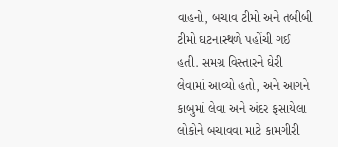વાહનો, બચાવ ટીમો અને તબીબી ટીમો ઘટનાસ્થળે પહોંચી ગઈ હતી. સમગ્ર વિસ્તારને ઘેરી લેવામાં આવ્યો હતો, અને આગને કાબુમાં લેવા અને અંદર ફસાયેલા લોકોને બચાવવા માટે કામગીરી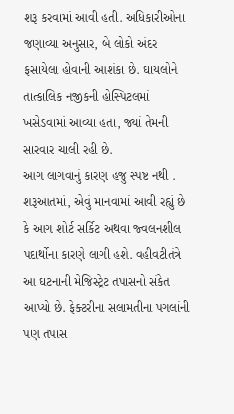શરૂ કરવામાં આવી હતી. અધિકારીઓના જણાવ્યા અનુસાર, બે લોકો અંદર ફસાયેલા હોવાની આશંકા છે. ઘાયલોને તાત્કાલિક નજીકની હોસ્પિટલમાં ખસેડવામાં આવ્યા હતા, જ્યાં તેમની સારવાર ચાલી રહી છે.
આગ લાગવાનું કારણ હજુ સ્પષ્ટ નથી . શરૂઆતમાં, એવું માનવામાં આવી રહ્યું છે કે આગ શોર્ટ સર્કિટ અથવા જ્વલનશીલ પદાર્થોના કારણે લાગી હશે. વહીવટીતંત્રે આ ઘટનાની મેજિસ્ટ્રેટ તપાસનો સંકેત આપ્યો છે. ફેક્ટરીના સલામતીના પગલાંની પણ તપાસ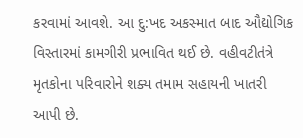કરવામાં આવશે. આ દુ:ખદ અકસ્માત બાદ ઔદ્યોગિક વિસ્તારમાં કામગીરી પ્રભાવિત થઈ છે. વહીવટીતંત્રે મૃતકોના પરિવારોને શક્ય તમામ સહાયની ખાતરી આપી છે.